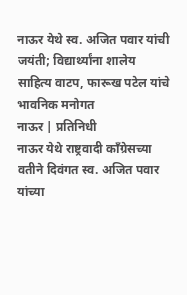नाऊर येथे स्व. अजित पवार यांची जयंती; विद्यार्थ्यांना शालेय साहित्य वाटप, फारूख पटेल यांचे भावनिक मनोगत
नाऊर | प्रतिनिधी
नाऊर येथे राष्ट्रवादी काँग्रेसच्या वतीने दिवंगत स्व. अजित पवार यांच्या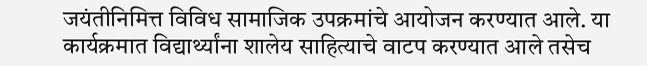जयंतीनिमित्त विविध सामाजिक उपक्रमांचे आयोजन करण्यात आले. या कार्यक्रमात विद्यार्थ्यांना शालेय साहित्याचे वाटप करण्यात आले तसेच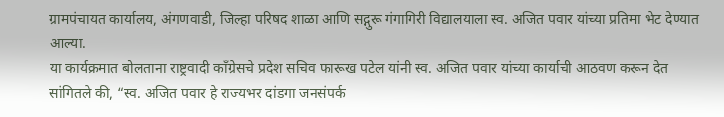ग्रामपंचायत कार्यालय, अंगणवाडी, जिल्हा परिषद शाळा आणि सद्गुरू गंगागिरी विद्यालयाला स्व. अजित पवार यांच्या प्रतिमा भेट देण्यात आल्या.
या कार्यक्रमात बोलताना राष्ट्रवादी काँग्रेसचे प्रदेश सचिव फारूख पटेल यांनी स्व. अजित पवार यांच्या कार्याची आठवण करून देत सांगितले की, “स्व. अजित पवार हे राज्यभर दांडगा जनसंपर्क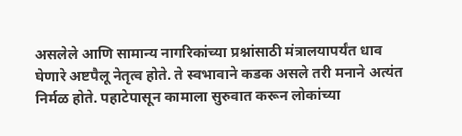असलेले आणि सामान्य नागरिकांच्या प्रश्नांसाठी मंत्रालयापर्यंत धाव घेणारे अष्टपैलू नेतृत्व होते. ते स्वभावाने कडक असले तरी मनाने अत्यंत निर्मळ होते. पहाटेपासून कामाला सुरुवात करून लोकांच्या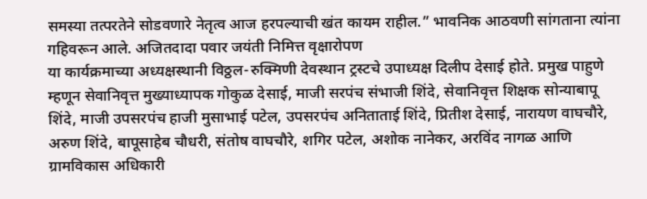समस्या तत्परतेने सोडवणारे नेतृत्व आज हरपल्याची खंत कायम राहील.” भावनिक आठवणी सांगताना त्यांना गहिवरून आले. अजितदादा पवार जयंती निमित्त वृक्षारोपण
या कार्यक्रमाच्या अध्यक्षस्थानी विठ्ठल-रुक्मिणी देवस्थान ट्रस्टचे उपाध्यक्ष दिलीप देसाई होते. प्रमुख पाहुणे म्हणून सेवानिवृत्त मुख्याध्यापक गोकुळ देसाई, माजी सरपंच संभाजी शिंदे, सेवानिवृत्त शिक्षक सोन्याबापू शिंदे, माजी उपसरपंच हाजी मुसाभाई पटेल, उपसरपंच अनिताताई शिंदे, प्रितीश देसाई, नारायण वाघचौरे, अरुण शिंदे, बापूसाहेब चौधरी, संतोष वाघचौरे, शगिर पटेल, अशोक नानेकर, अरविंद नागळ आणि ग्रामविकास अधिकारी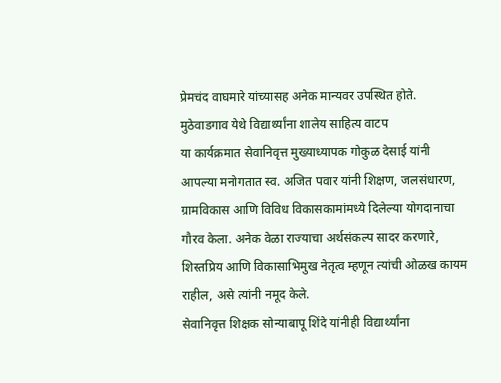प्रेमचंद वाघमारे यांच्यासह अनेक मान्यवर उपस्थित होते. मुठेवाडगाव येथे विद्यार्थ्यांना शालेय साहित्य वाटप
या कार्यक्रमात सेवानिवृत्त मुख्याध्यापक गोकुळ देसाई यांनी आपल्या मनोगतात स्व. अजित पवार यांनी शिक्षण, जलसंधारण, ग्रामविकास आणि विविध विकासकामांमध्ये दिलेल्या योगदानाचा गौरव केला. अनेक वेळा राज्याचा अर्थसंकल्प सादर करणारे, शिस्तप्रिय आणि विकासाभिमुख नेतृत्व म्हणून त्यांची ओळख कायम राहील, असे त्यांनी नमूद केले.
सेवानिवृत्त शिक्षक सोन्याबापू शिंदे यांनीही विद्यार्थ्यांना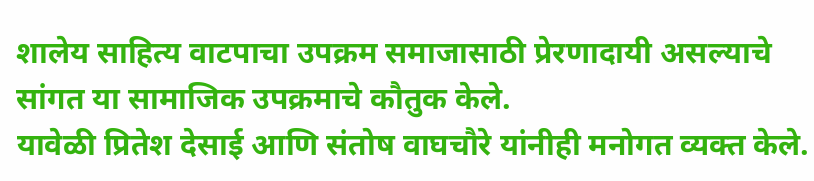शालेय साहित्य वाटपाचा उपक्रम समाजासाठी प्रेरणादायी असल्याचे सांगत या सामाजिक उपक्रमाचे कौतुक केले.
यावेळी प्रितेश देसाई आणि संतोष वाघचौरे यांनीही मनोगत व्यक्त केले.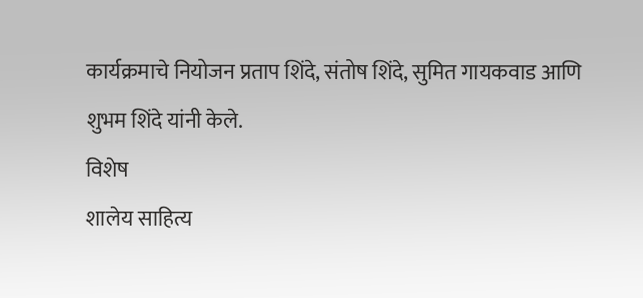कार्यक्रमाचे नियोजन प्रताप शिंदे, संतोष शिंदे, सुमित गायकवाड आणि शुभम शिंदे यांनी केले.
विशेष
शालेय साहित्य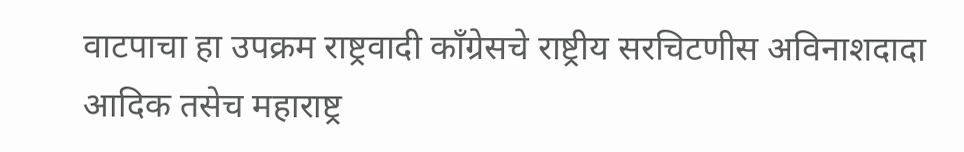वाटपाचा हा उपक्रम राष्ट्रवादी काँग्रेसचे राष्ट्रीय सरचिटणीस अविनाशदादा आदिक तसेच महाराष्ट्र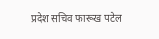प्रदेश सचिव फारूख पटेल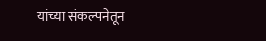यांच्या संकल्पनेतून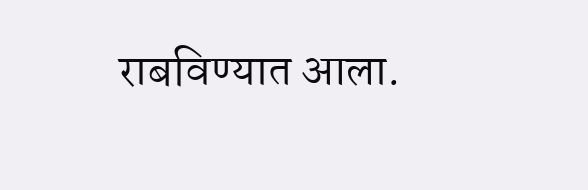राबविण्यात आला.